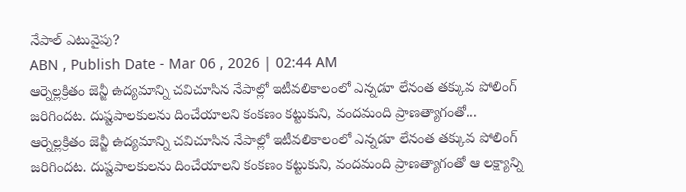నేపాల్ ఎటువైపు?
ABN , Publish Date - Mar 06 , 2026 | 02:44 AM
ఆర్నెల్లక్రితం జెన్జీ ఉద్యమాన్ని చవిచూసిన నేపాల్లో ఇటీవలికాలంలో ఎన్నడూ లేనంత తక్కువ పోలింగ్ జరిగిందట. దుష్టపాలకులను దించేయాలని కంకణం కట్టుకుని, వందమంది ప్రాణత్యాగంతో...
ఆర్నెల్లక్రితం జెన్జీ ఉద్యమాన్ని చవిచూసిన నేపాల్లో ఇటీవలికాలంలో ఎన్నడూ లేనంత తక్కువ పోలింగ్ జరిగిందట. దుష్టపాలకులను దించేయాలని కంకణం కట్టుకుని, వందమంది ప్రాణత్యాగంతో ఆ లక్ష్యాన్ని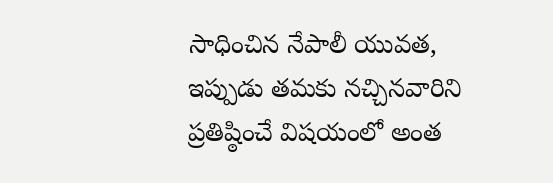సాధించిన నేపాలీ యువత, ఇప్పుడు తమకు నచ్చినవారిని ప్రతిష్ఠించే విషయంలో అంత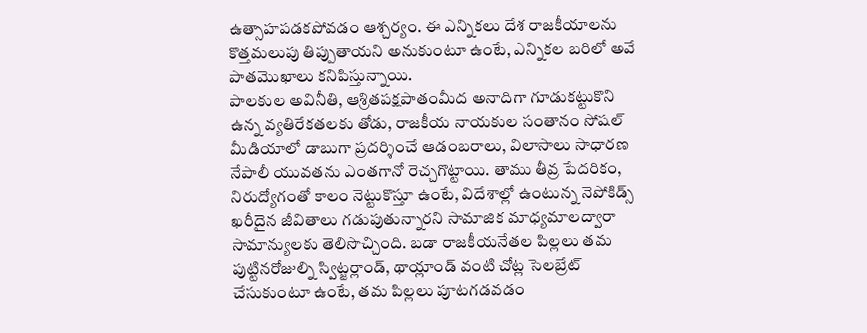ఉత్సాహపడకపోవడం ఆశ్చర్యం. ఈ ఎన్నికలు దేశ రాజకీయాలను కొత్తమలుపు తిప్పుతాయని అనుకుంటూ ఉంటే, ఎన్నికల బరిలో అవే పాతమొఖాలు కనిపిస్తున్నాయి.
పాలకుల అవినీతి, ఆశ్రితపక్షపాతంమీద అనాదిగా గూడుకట్టుకొని ఉన్న వ్యతిరేకతలకు తోడు, రాజకీయ నాయకుల సంతానం సోషల్ మీడియాలో డాబుగా ప్రదర్శించే ఆడంబరాలు, విలాసాలు సాధారణ నేపాలీ యువతను ఎంతగానో రెచ్చగొట్టాయి. తాము తీవ్ర పేదరికం, నిరుద్యోగంతో కాలం నెట్టుకొస్తూ ఉంటే, విదేశాల్లో ఉంటున్న నెపోకిడ్స్ ఖరీదైన జీవితాలు గడుపుతున్నారని సామాజిక మాధ్యమాలద్వారా సామాన్యులకు తెలిసొచ్చింది. బడా రాజకీయనేతల పిల్లలు తమ పుట్టినరోజుల్ని స్విట్జర్లాండ్, థాయ్లాండ్ వంటి చోట్ల సెలబ్రేట్ చేసుకుంటూ ఉంటే, తమ పిల్లలు పూటగడవడం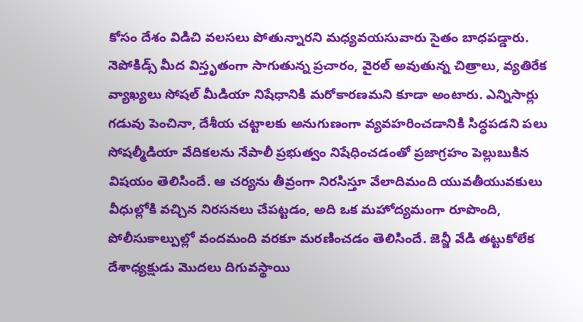కోసం దేశం విడిచి వలసలు పోతున్నారని మధ్యవయసువారు సైతం బాధపడ్డారు. నెపోకిడ్స్ మీద విస్తృతంగా సాగుతున్న ప్రచారం, వైరల్ అవుతున్న చిత్రాలు, వ్యతిరేక వ్యాఖ్యలు సోషల్ మీడియా నిషేధానికి మరోకారణమని కూడా అంటారు. ఎన్నిసార్లు గడువు పెంచినా, దేశీయ చట్టాలకు అనుగుణంగా వ్యవహరించడానికి సిద్ధపడని పలు సోషల్మీడియా వేదికలను నేపాలీ ప్రభుత్వం నిషేధించడంతో ప్రజాగ్రహం పెల్లుబుకిన విషయం తెలిసిందే. ఆ చర్యను తీవ్రంగా నిరసిస్తూ వేలాదిమంది యువతీయువకులు వీధుల్లోకి వచ్చిన నిరసనలు చేపట్టడం, అది ఒక మహోద్యమంగా రూపొంది, పోలీసుకాల్పుల్లో వందమంది వరకూ మరణించడం తెలిసిందే. జెన్జీ వేడి తట్టుకోలేక దేశాధ్యక్షుడు మొదలు దిగువస్థాయి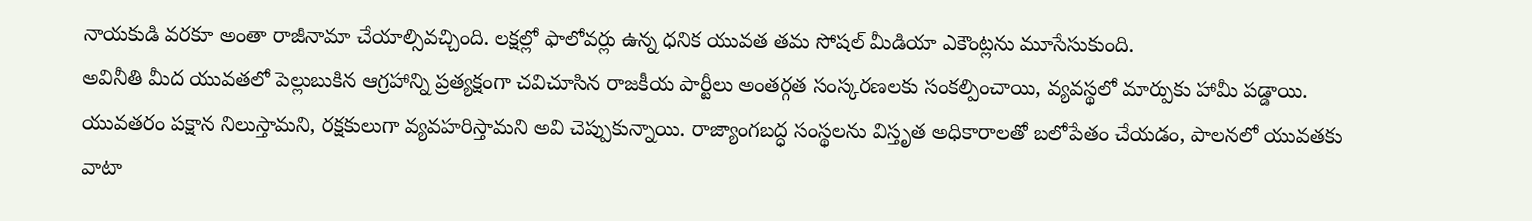నాయకుడి వరకూ అంతా రాజీనామా చేయాల్సివచ్చింది. లక్షల్లో ఫాలోవర్లు ఉన్న ధనిక యువత తమ సోషల్ మీడియా ఎకౌంట్లను మూసేసుకుంది.
అవినీతి మీద యువతలో పెల్లుబుకిన ఆగ్రహాన్ని ప్రత్యక్షంగా చవిచూసిన రాజకీయ పార్టీలు అంతర్గత సంస్కరణలకు సంకల్పించాయి, వ్యవస్థలో మార్పుకు హామీ పడ్డాయి. యువతరం పక్షాన నిలుస్తామని, రక్షకులుగా వ్యవహరిస్తామని అవి చెప్పుకున్నాయి. రాజ్యాంగబద్ధ సంస్థలను విస్తృత అధికారాలతో బలోపేతం చేయడం, పాలనలో యువతకు వాటా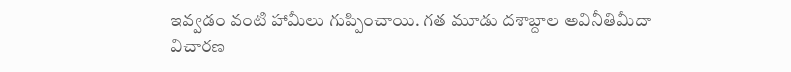ఇవ్వడం వంటి హామీలు గుప్పించాయి. గత మూడు దశాబ్దాల అవినీతిమీదా విచారణ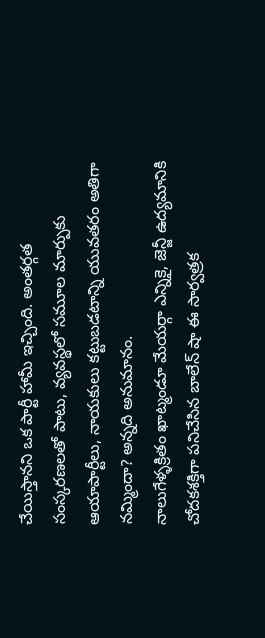చేయిస్తానని ఒక పార్టీ హామీ ఇచ్చింది. అంతర్గత సంస్కరణలతో పాటు, వ్యవస్థలో సమూల మార్పుకు ఆయాపార్టీలు, నాయకులు కట్టుబడటాన్ని యువతరం అతిగా నమ్మిందా? అన్నది అనుమానం.
నాలుగేళ్ళక్రితం ఖాట్మండూ మేయర్గా ఎన్నికై, జెన్జీ ఉద్యమానికి చోదకశక్తిగా పనిచేసిన బాలేన్ షా ఈ సార్వత్రక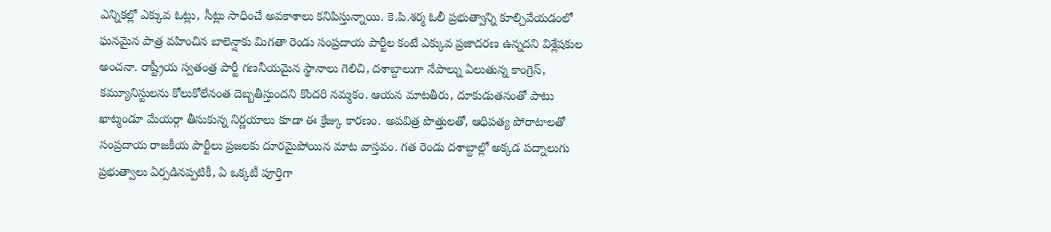ఎన్నికల్లో ఎక్కువ ఓట్లు, సీట్లు సాధించే అవకాశాలు కనిపిస్తున్నాయి. కె.పి.శర్మ ఓలీ ప్రభుత్వాన్ని కూల్చివేయడంలో ఘనమైన పాత్ర వహించిన బాలెన్షాకు మిగతా రెండు సంప్రదాయ పార్టీల కంటే ఎక్కువ ప్రజాదరణ ఉన్నదని విశ్లేషకుల అంచనా. రాష్ట్రీయ స్వతంత్ర పార్టీ గణనీయమైన స్థానాలు గెలిచి, దశాబ్దాలుగా నేపాల్ను ఏలుతున్న కాంగ్రెస్, కమ్యూనిస్టులను కోలుకోలేనంత దెబ్బతీస్తుందని కొందరి నమ్మకం. ఆయన మాటతీరు, దూకుడుతనంతో పాటు ఖాట్మండూ మేయర్గా తీసుకున్న నిర్ణయాలు కూడా ఈ క్రేజ్కు కారణం. అపవిత్ర పొత్తులతో, ఆధిపత్య పోరాటాలతో సంప్రదాయ రాజకీయ పార్టీలు ప్రజలకు దూరమైపోయిన మాట వాస్తవం. గత రెండు దశాబ్దాల్లో అక్కడ పద్నాలుగు ప్రభుత్వాలు ఏర్పడినప్పటికీ, ఏ ఒక్కటీ పూర్తిగా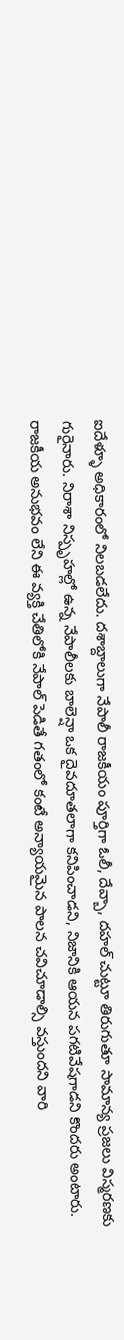ఐదేళ్ళూ అధికారంలో నిలబడలేదు. దశాబ్దాలుగా నేపాలీ రాజకీయం పూర్తిగా ఓలీ, దేవ్బా, దహల్ చుట్టూ తిరుగుతూ సామాన్య ప్రజలు విస్మరణకు గురైనారు. నిరాశా నిస్పృహల్లో ఉన్న నేపాలీలకు బాలెన్షా ఒక దైవదూతలాగా కనిపించాడని, నిజానికి ఆయన పగటివేషగాడని కొందరు అంటారు. రాజకీయ అనుభవం లేని ఈ వ్యక్తి చేతిలోకి నేపాల్ పెడితే గతంలో కంటే అన్యాయమైన పాలన చవిచూడాల్సి వస్తుందని వారి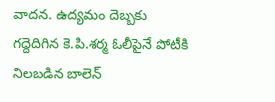వాదన. ఉద్యమం దెబ్బకు గద్దెదిగిన కె.పి.శర్మ ఓలీపైనే పోటీకి నిలబడిన బాలెన్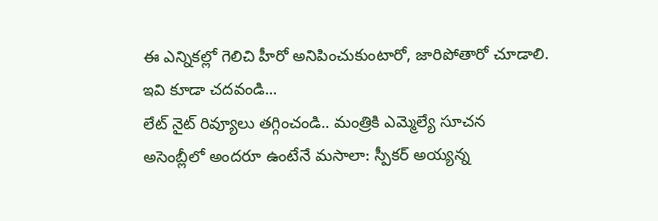ఈ ఎన్నికల్లో గెలిచి హీరో అనిపించుకుంటారో, జారిపోతారో చూడాలి.
ఇవి కూడా చదవండి...
లేట్ నైట్ రివ్యూలు తగ్గించండి.. మంత్రికి ఎమ్మెల్యే సూచన
అసెంబ్లీలో అందరూ ఉంటేనే మసాలా: స్పీకర్ అయ్యన్న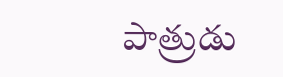పాత్రుడు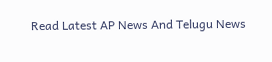Read Latest AP News And Telugu News